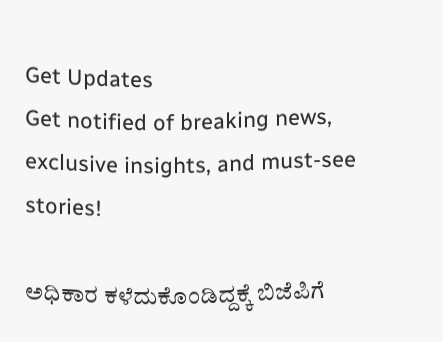Get Updates
Get notified of breaking news, exclusive insights, and must-see stories!

ಅಧಿಕಾರ ಕಳೆದುಕೊಂಡಿದ್ದಕ್ಕೆ ಬಿಜೆಪಿಗೆ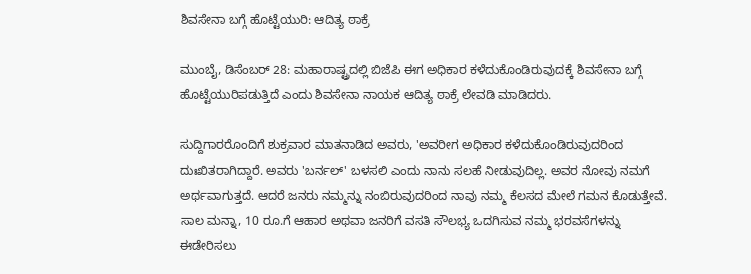ಶಿವಸೇನಾ ಬಗ್ಗೆ ಹೊಟ್ಟೆಯುರಿ: ಆದಿತ್ಯ ಠಾಕ್ರೆ

ಮುಂಬೈ, ಡಿಸೆಂಬರ್ 28: ಮಹಾರಾಷ್ಟ್ರದಲ್ಲಿ ಬಿಜೆಪಿ ಈಗ ಅಧಿಕಾರ ಕಳೆದುಕೊಂಡಿರುವುದಕ್ಕೆ ಶಿವಸೇನಾ ಬಗ್ಗೆ ಹೊಟ್ಟೆಯುರಿಪಡುತ್ತಿದೆ ಎಂದು ಶಿವಸೇನಾ ನಾಯಕ ಆದಿತ್ಯ ಠಾಕ್ರೆ ಲೇವಡಿ ಮಾಡಿದರು.

ಸುದ್ದಿಗಾರರೊಂದಿಗೆ ಶುಕ್ರವಾರ ಮಾತನಾಡಿದ ಅವರು, 'ಅವರೀಗ ಅಧಿಕಾರ ಕಳೆದುಕೊಂಡಿರುವುದರಿಂದ ದುಃಖಿತರಾಗಿದ್ದಾರೆ. ಅವರು 'ಬರ್ನಲ್' ಬಳಸಲಿ ಎಂದು ನಾನು ಸಲಹೆ ನೀಡುವುದಿಲ್ಲ. ಅವರ ನೋವು ನಮಗೆ ಅರ್ಥವಾಗುತ್ತದೆ. ಆದರೆ ಜನರು ನಮ್ಮನ್ನು ನಂಬಿರುವುದರಿಂದ ನಾವು ನಮ್ಮ ಕೆಲಸದ ಮೇಲೆ ಗಮನ ಕೊಡುತ್ತೇವೆ. ಸಾಲ ಮನ್ನಾ, 10 ರೂ.ಗೆ ಆಹಾರ ಅಥವಾ ಜನರಿಗೆ ವಸತಿ ಸೌಲಭ್ಯ ಒದಗಿಸುವ ನಮ್ಮ ಭರವಸೆಗಳನ್ನು ಈಡೇರಿಸಲು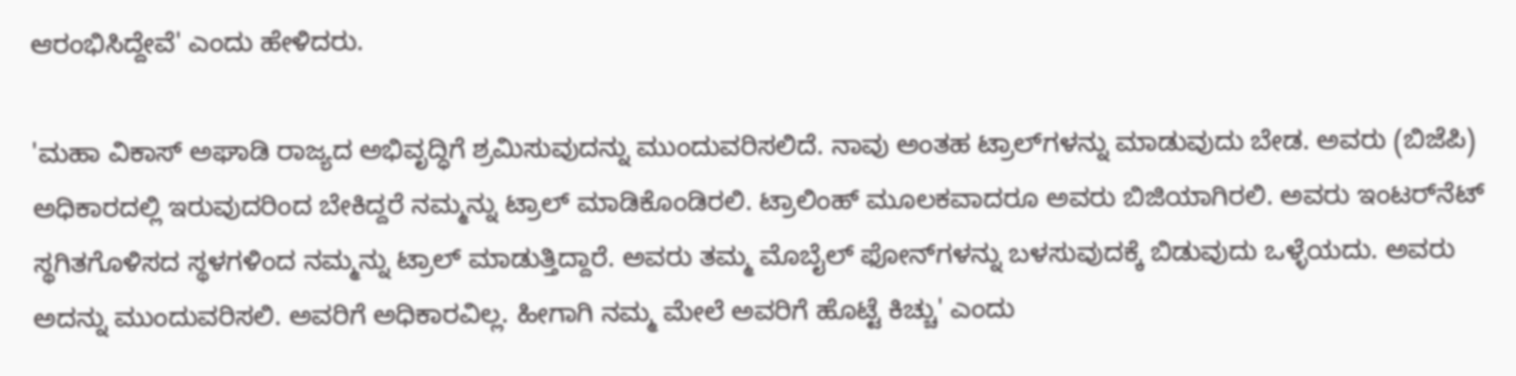ಆರಂಭಿಸಿದ್ದೇವೆ' ಎಂದು ಹೇಳಿದರು.

'ಮಹಾ ವಿಕಾಸ್ ಅಘಾಡಿ ರಾಜ್ಯದ ಅಭಿವೃದ್ಧಿಗೆ ಶ್ರಮಿಸುವುದನ್ನು ಮುಂದುವರಿಸಲಿದೆ. ನಾವು ಅಂತಹ ಟ್ರಾಲ್‌ಗಳನ್ನು ಮಾಡುವುದು ಬೇಡ. ಅವರು (ಬಿಜೆಪಿ) ಅಧಿಕಾರದಲ್ಲಿ ಇರುವುದರಿಂದ ಬೇಕಿದ್ದರೆ ನಮ್ಮನ್ನು ಟ್ರಾಲ್ ಮಾಡಿಕೊಂಡಿರಲಿ. ಟ್ರಾಲಿಂಹ್ ಮೂಲಕವಾದರೂ ಅವರು ಬಿಜಿಯಾಗಿರಲಿ. ಅವರು ಇಂಟರ್‌ನೆಟ್ ಸ್ಥಗಿತಗೊಳಿಸದ ಸ್ಥಳಗಳಿಂದ ನಮ್ಮನ್ನು ಟ್ರಾಲ್ ಮಾಡುತ್ತಿದ್ದಾರೆ. ಅವರು ತಮ್ಮ ಮೊಬೈಲ್ ಫೋನ್‌ಗಳನ್ನು ಬಳಸುವುದಕ್ಕೆ ಬಿಡುವುದು ಒಳ್ಳೆಯದು. ಅವರು ಅದನ್ನು ಮುಂದುವರಿಸಲಿ. ಅವರಿಗೆ ಅಧಿಕಾರವಿಲ್ಲ. ಹೀಗಾಗಿ ನಮ್ಮ ಮೇಲೆ ಅವರಿಗೆ ಹೊಟ್ಟೆ ಕಿಚ್ಚು' ಎಂದು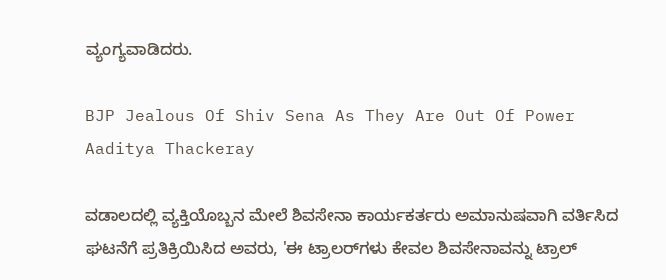ವ್ಯಂಗ್ಯವಾಡಿದರು.

BJP Jealous Of Shiv Sena As They Are Out Of Power Aaditya Thackeray

ವಡಾಲದಲ್ಲಿ ವ್ಯಕ್ತಿಯೊಬ್ಬನ ಮೇಲೆ ಶಿವಸೇನಾ ಕಾರ್ಯಕರ್ತರು ಅಮಾನುಷವಾಗಿ ವರ್ತಿಸಿದ ಘಟನೆಗೆ ಪ್ರತಿಕ್ರಿಯಿಸಿದ ಅವರು, 'ಈ ಟ್ರಾಲರ್‌ಗಳು ಕೇವಲ ಶಿವಸೇನಾವನ್ನು ಟ್ರಾಲ್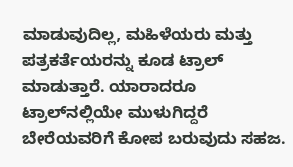ಮಾಡುವುದಿಲ್ಲ, ಮಹಿಳೆಯರು ಮತ್ತು ಪತ್ರಕರ್ತೆಯರನ್ನು ಕೂಡ ಟ್ರಾಲ್ ಮಾಡುತ್ತಾರೆ. ಯಾರಾದರೂ ಟ್ರಾಲ್‌ನಲ್ಲಿಯೇ ಮುಳುಗಿದ್ದರೆ ಬೇರೆಯವರಿಗೆ ಕೋಪ ಬರುವುದು ಸಹಜ.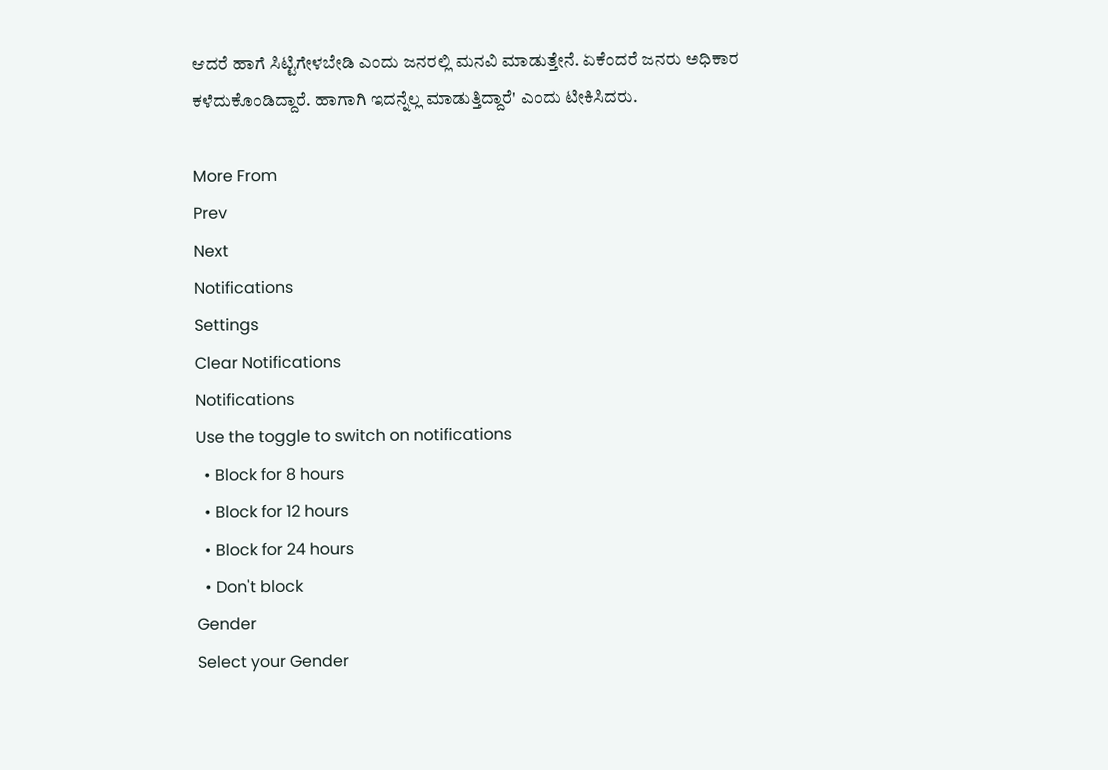ಆದರೆ ಹಾಗೆ ಸಿಟ್ಟಿಗೇಳಬೇಡಿ ಎಂದು ಜನರಲ್ಲಿ ಮನವಿ ಮಾಡುತ್ತೇನೆ. ಏಕೆಂದರೆ ಜನರು ಅಧಿಕಾರ ಕಳೆದುಕೊಂಡಿದ್ದಾರೆ. ಹಾಗಾಗಿ ಇದನ್ನೆಲ್ಲ ಮಾಡುತ್ತಿದ್ದಾರೆ' ಎಂದು ಟೀಕಿಸಿದರು.

More From
Prev
Next
Notifications
Settings
Clear Notifications
Notifications
Use the toggle to switch on notifications
  • Block for 8 hours
  • Block for 12 hours
  • Block for 24 hours
  • Don't block
Gender
Select your Gender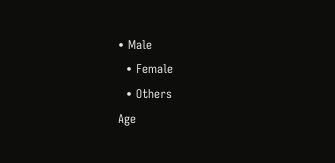• Male
  • Female
  • Others
Age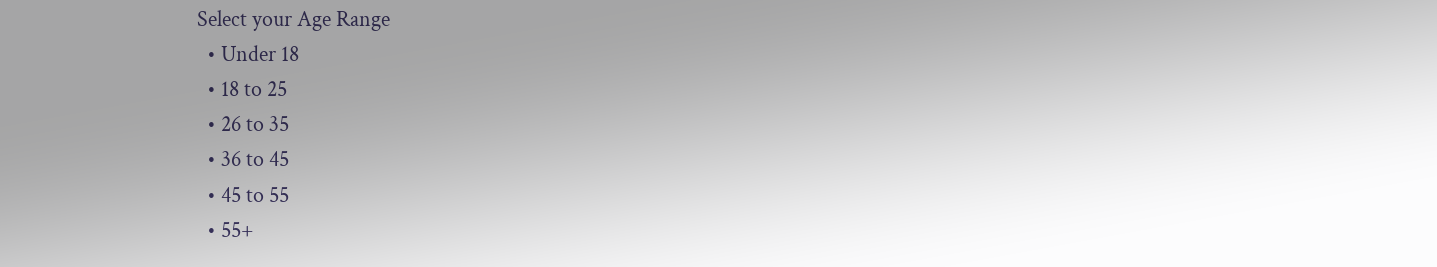Select your Age Range
  • Under 18
  • 18 to 25
  • 26 to 35
  • 36 to 45
  • 45 to 55
  • 55+